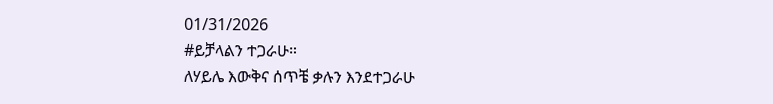01/31/2026
#ይቻላልን ተጋራሁ።
ለሃይሌ እውቅና ሰጥቼ ቃሉን እንደተጋራሁ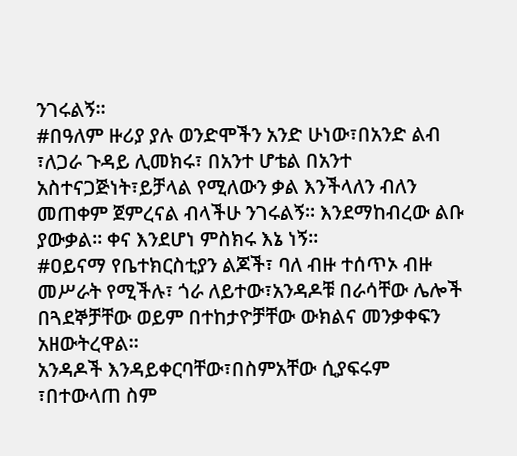ንገሩልኝ።
#በዓለም ዙሪያ ያሉ ወንድሞችን አንድ ሁነው፣በአንድ ልብ ፣ለጋራ ጉዳይ ሊመክሩ፣ በአንተ ሆቴል በአንተ አስተናጋጅነት፣ይቻላል የሚለውን ቃል እንችላለን ብለን መጠቀም ጀምረናል ብላችሁ ንገሩልኝ። እንደማከብረው ልቡ ያውቃል። ቀና እንደሆነ ምስክሩ እኔ ነኝ።
#ዐይናማ የቤተክርስቲያን ልጆች፣ ባለ ብዙ ተሰጥኦ ብዙ መሥራት የሚችሉ፣ ጎራ ለይተው፣አንዳዶቹ በራሳቸው ሌሎች በጓደኞቻቸው ወይም በተከታዮቻቸው ውክልና መንቃቀፍን አዘውትረዋል።
አንዳዶች እንዳይቀርባቸው፣በስምአቸው ሲያፍሩም ፣በተውላጠ ስም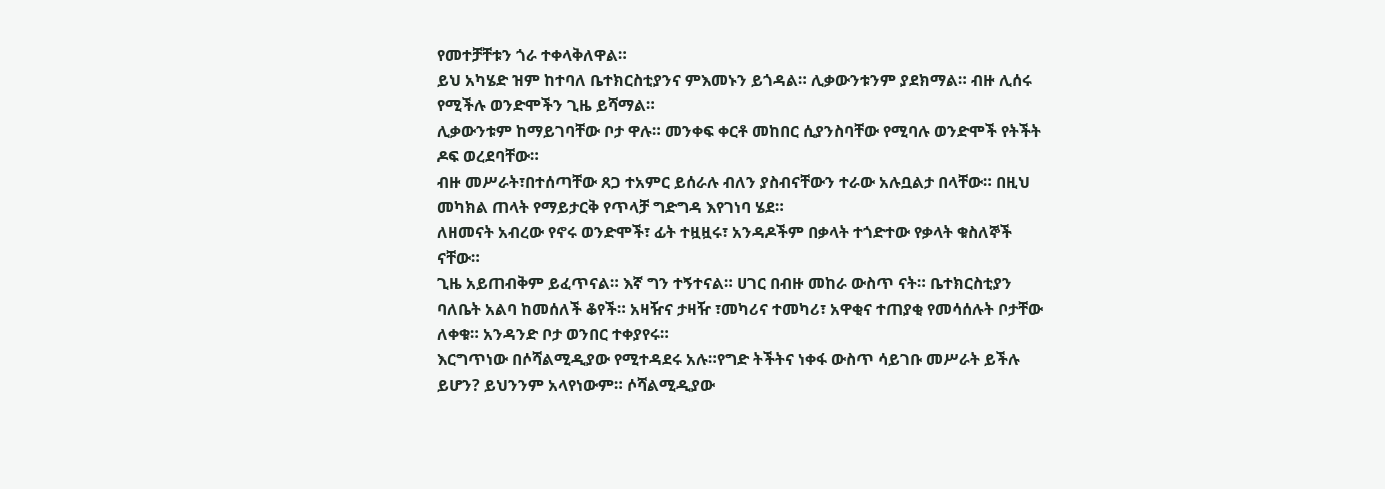የመተቻቸቱን ጎራ ተቀላቅለዋል።
ይህ አካሄድ ዝም ከተባለ ቤተክርስቲያንና ምእመኑን ይጎዳል። ሊቃውንቱንም ያደክማል። ብዙ ሊሰሩ የሚችሉ ወንድሞችን ጊዜ ይሻማል።
ሊቃውንቱም ከማይገባቸው ቦታ ዋሉ። መንቀፍ ቀርቶ መከበር ሲያንስባቸው የሚባሉ ወንድሞች የትችት ዶፍ ወረደባቸው።
ብዙ መሥራት፣በተሰጣቸው ጸጋ ተአምር ይሰራሉ ብለን ያስብናቸውን ተራው አሉቧልታ በላቸው። በዚህ መካክል ጠላት የማይታርቅ የጥላቻ ግድግዳ እየገነባ ሄደ።
ለዘመናት አብረው የኖሩ ወንድሞች፣ ፊት ተዟዟሩ፣ አንዳዶችም በቃላት ተጎድተው የቃላት ቁስለኞች ናቸው።
ጊዜ አይጠብቅም ይፈጥናል። እኛ ግን ተኝተናል። ሀገር በብዙ መከራ ውስጥ ናት። ቤተክርስቲያን ባለቤት አልባ ከመሰለች ቆየች። አዛዥና ታዛዥ ፣መካሪና ተመካሪ፣ አዋቂና ተጠያቂ የመሳሰሉት ቦታቸው ለቀቁ። አንዳንድ ቦታ ወንበር ተቀያየሩ።
እርግጥነው በሶሻልሚዲያው የሚተዳደሩ አሉ።የግድ ትችትና ነቀፋ ውስጥ ሳይገቡ መሥራት ይችሉ ይሆን? ይህንንም አላየነውም። ሶሻልሚዲያው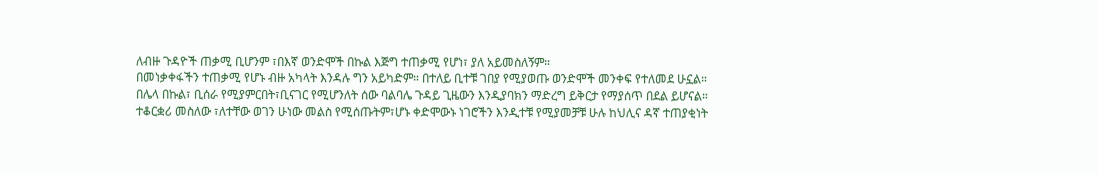ለብዙ ጉዳዮች ጠቃሚ ቢሆንም ፣በእኛ ወንድሞች በኩል እጅግ ተጠቃሚ የሆነ፣ ያለ አይመስለኝም።
በመነቃቀፋችን ተጠቃሚ የሆኑ ብዙ አካላት እንዳሉ ግን አይካድም። በተለይ ቢተቹ ገበያ የሚያወጡ ወንድሞች መንቀፍ የተለመደ ሁኗል።
በሌላ በኩል፣ ቢሰራ የሚያምርበት፣ቢናገር የሚሆንለት ሰው ባልባሌ ጉዳይ ጊዜውን እንዲያባክን ማድረግ ይቅርታ የማያሰጥ በደል ይሆናል።
ተቆርቋሪ መስለው ፣ለተቸው ወገን ሁነው መልስ የሚሰጡትም፣ሆኑ ቀድሞውኑ ነገሮችን እንዲተቹ የሚያመቻቹ ሁሉ ከህሊና ዳኛ ተጠያቂነት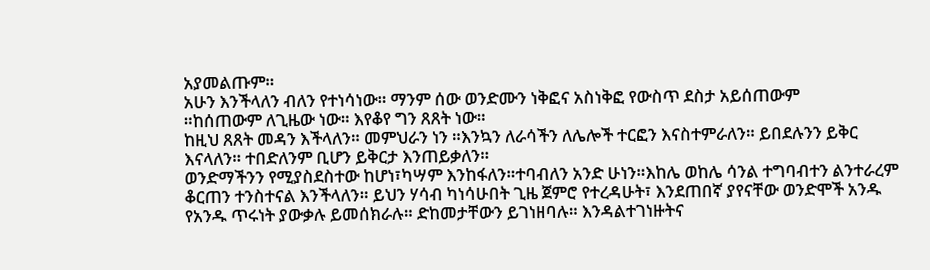አያመልጡም።
አሁን እንችላለን ብለን የተነሳነው። ማንም ሰው ወንድሙን ነቅፎና አስነቅፎ የውስጥ ደስታ አይሰጠውም
።ከሰጠውም ለጊዜው ነው። እየቆየ ግን ጸጸት ነው።
ከዚህ ጸጸት መዳን እችላለን። መምህራን ነን ።እንኳን ለራሳችን ለሌሎች ተርፎን እናስተምራለን። ይበደሉንን ይቅር እናላለን። ተበድለንም ቢሆን ይቅርታ እንጠይቃለን።
ወንድማችንን የሚያስደስተው ከሆነ፣ካሣም እንከፋለን።ተባብለን አንድ ሁነን።እከሌ ወከሌ ሳንል ተግባብተን ልንተራረም ቆርጠን ተንስተናል እንችላለን። ይህን ሃሳብ ካነሳሁበት ጊዜ ጀምሮ የተረዳሁት፣ እንደጠበኛ ያየናቸው ወንድሞች አንዱ የአንዱ ጥሩነት ያውቃሉ ይመሰክራሉ። ድከመታቸውን ይገነዘባሉ። እንዳልተገነዙትና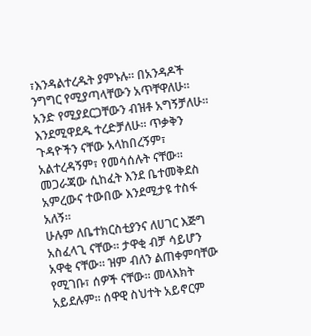፣እንዳልተረዱት ያምኑሉ። በአንዳዶች ንግግር የሚያጣላቸውን አጥቸዋለሁ። አንድ የሚያደርጋቸውን ብዝቶ አግኝቻለሁ። እንደሚዋደዱ ተረድቻለሁ። ጥቃቅን ጉዳዮችን ናቸው አላከበረኝም፣ አልተረዳኝም፣ የመሳሰሉት ናቸው።
መጋራጃው ሲከፈት እንደ ቤተመቅደስ አምረውና ተውበው እንደሚታዩ ተስፋ አለኝ።
ሁሉም ለቤተክርስቲያንና ለሀገር እጅግ አስፈላጊ ናቸው። ታዋቂ ብቻ ሳይሆን አዋቂ ናቸው። ዝም ብለን ልጠቀምባቸው የሚገቡ፣ ሰዎች ናቸው። መላእክት አይደሉም። ሰዋዊ ስህተት አይኖርም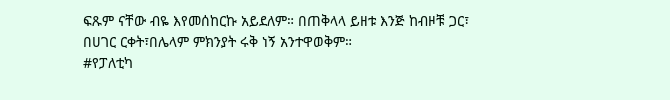ፍጹም ናቸው ብዬ እየመሰከርኩ አይደለም። በጠቅላላ ይዘቱ እንጅ ከብዞቹ ጋር፣ በሀገር ርቀት፣በሌላም ምክንያት ሩቅ ነኝ አንተዋወቅም።
#የፓለቲካ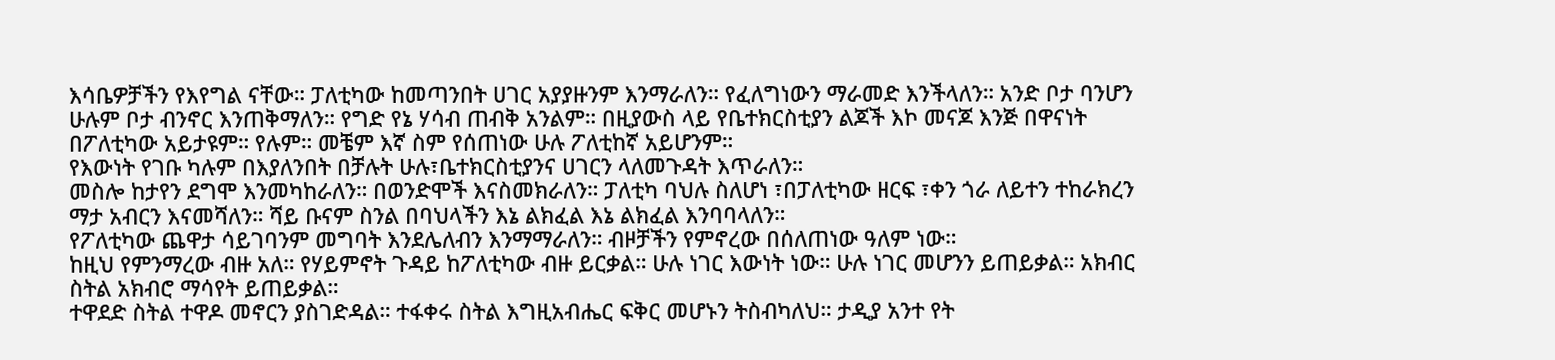እሳቤዎቻችን የእየግል ናቸው። ፓለቲካው ከመጣንበት ሀገር አያያዙንም እንማራለን። የፈለግነውን ማራመድ እንችላለን። አንድ ቦታ ባንሆን ሁሉም ቦታ ብንኖር እንጠቅማለን። የግድ የኔ ሃሳብ ጠብቅ አንልም። በዚያውስ ላይ የቤተክርስቲያን ልጆች እኮ መናጆ እንጅ በዋናነት በፖለቲካው አይታዩም። የሉም። መቼም እኛ ስም የሰጠነው ሁሉ ፖለቲከኛ አይሆንም።
የእውነት የገቡ ካሉም በእያለንበት በቻሉት ሁሉ፣ቤተክርስቲያንና ሀገርን ላለመጉዳት እጥራለን።
መስሎ ከታየን ደግሞ እንመካከራለን። በወንድሞች እናስመክራለን። ፓለቲካ ባህሉ ስለሆነ ፣በፓለቲካው ዘርፍ ፣ቀን ጎራ ለይተን ተከራክረን ማታ አብርን እናመሻለን። ሻይ ቡናም ስንል በባህላችን እኔ ልክፈል እኔ ልክፈል እንባባላለን።
የፖለቲካው ጨዋታ ሳይገባንም መግባት እንደሌለብን እንማማራለን። ብዞቻችን የምኖረው በሰለጠነው ዓለም ነው።
ከዚህ የምንማረው ብዙ አለ። የሃይምኖት ጉዳይ ከፖለቲካው ብዙ ይርቃል። ሁሉ ነገር እውነት ነው። ሁሉ ነገር መሆንን ይጠይቃል። አክብር ስትል አክብሮ ማሳየት ይጠይቃል።
ተዋደድ ስትል ተዋዶ መኖርን ያስገድዳል። ተፋቀሩ ስትል እግዚአብሔር ፍቅር መሆኑን ትስብካለህ። ታዲያ አንተ የት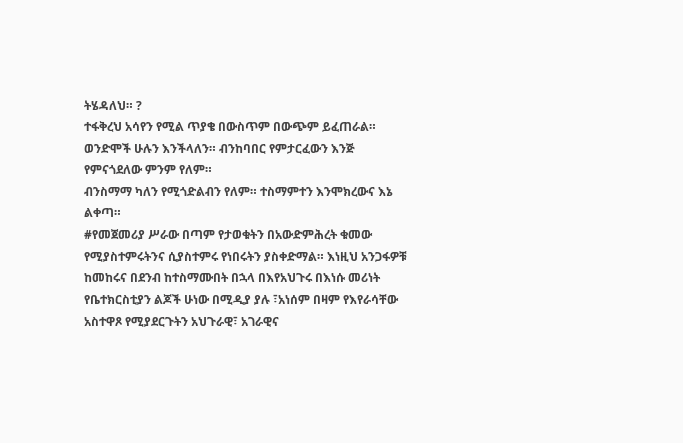ትሄዳለህ። ?
ተፋቅረህ አሳየን የሚል ጥያቄ በውስጥም በውጭም ይፈጠራል።
ወንድሞች ሁሉን እንችላለን። ብንከባበር የምታርፈውን እንጅ የምናጎደለው ምንም የለም።
ብንስማማ ካለን የሚጎድልብን የለም። ተስማምተን እንሞክረውና እኔ ልቀጣ።
#የመጀመሪያ ሥራው በጣም የታወቁትን በአውድምሕረት ቁመው የሚያስተምሩትንና ሲያስተምሩ የነበሩትን ያስቀድማል። እነዚህ አንጋፋዎቹ ከመከሩና በደንብ ከተስማሙበት በኋላ በእየአህጉሩ በእነሱ መሪነት የቤተክርስቲያን ልጆች ሁነው በሚዲያ ያሉ ፣አነሰም በዛም የእየራሳቸው አስተዋጾ የሚያደርጉትን አህጉራዊ፣ አገራዊና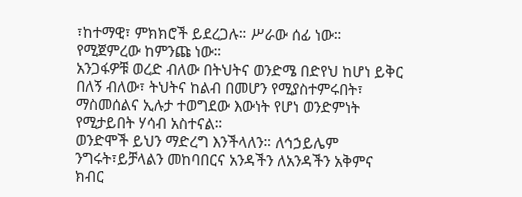፣ከተማዊ፣ ምክክሮች ይደረጋሉ። ሥራው ሰፊ ነው።
የሚጀምረው ከምንጩ ነው።
አንጋፋዎቹ ወረድ ብለው በትህትና ወንድሜ በድየህ ከሆነ ይቅር በለኝ ብለው፣ ትህትና ከልብ በመሆን የሚያስተምሩበት፣ ማስመሰልና ኢሉታ ተወግደው እውነት የሆነ ወንድምነት የሚታይበት ሃሳብ አስተናል።
ወንድሞች ይህን ማድረግ እንችላለን። ለኅኃይሌም ንግሩት፣ይቻላልን መከባበርና አንዳችን ለአንዳችን አቅምና ክብር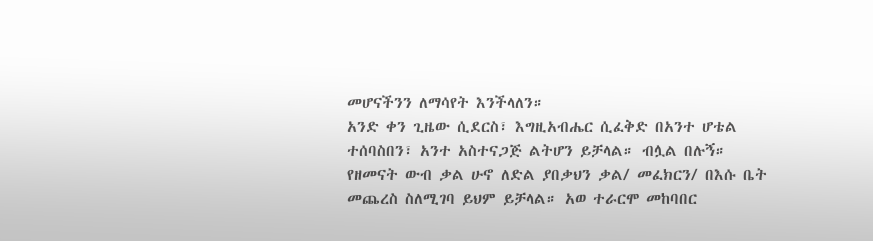መሆናችንን ለማሳየት እንችላለን።
አንድ ቀን ጊዜው ሲደርስ፣ እግዚአብሔር ሲፈቅድ በአንተ ሆቴል ተሰባስበን፣ አንተ አስተናጋጅ ልትሆን ይቻላል። ብሏል በሉኝ።
የዘመናት ውብ ቃል ሁኖ ለድል ያበቃህን ቃል/ መፈክርን/ በእሱ ቤት መጨረስ ስለሚገባ ይህም ይቻላል። አወ ተራርሞ መከባበር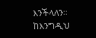እንችላለን። ከእንግዲህ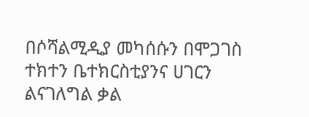በሶሻልሚዲያ መካሰሱን በሞጋገስ ተክተን ቤተክርስቲያንና ሀገርን ልናገለግል ቃል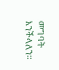መግባት እንችላለን።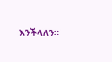እንችላለን።